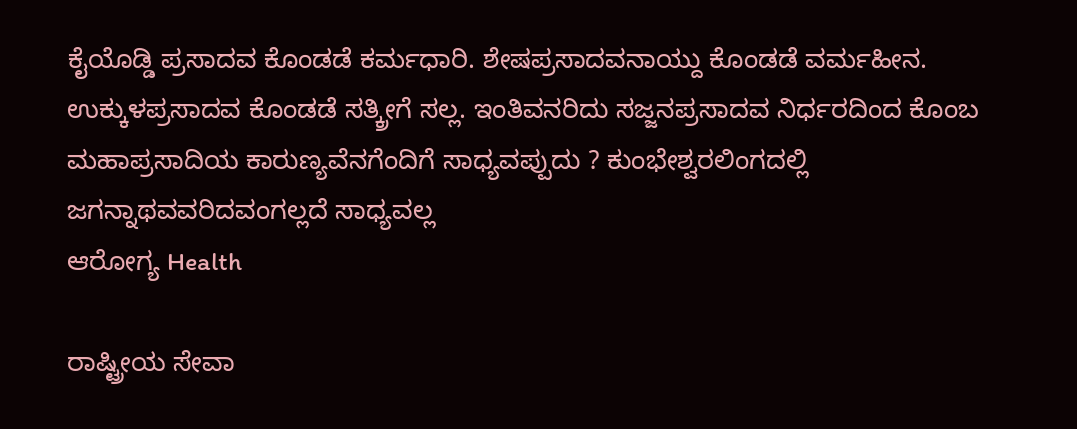ಕೈಯೊಡ್ಡಿ ಪ್ರಸಾದವ ಕೊಂಡಡೆ ಕರ್ಮಧಾರಿ. ಶೇಷಪ್ರಸಾದವನಾಯ್ದು ಕೊಂಡಡೆ ವರ್ಮಹೀನ. ಉಕ್ಕುಳಪ್ರಸಾದವ ಕೊಂಡಡೆ ಸತ್ಕ್ರೀಗೆ ಸಲ್ಲ. ಇಂತಿವನರಿದು ಸಜ್ಜನಪ್ರಸಾದವ ನಿರ್ಧರದಿಂದ ಕೊಂಬ ಮಹಾಪ್ರಸಾದಿಯ ಕಾರುಣ್ಯವೆನಗೆಂದಿಗೆ ಸಾಧ್ಯವಪ್ಪುದು ? ಕುಂಭೇಶ್ವರಲಿಂಗದಲ್ಲಿ ಜಗನ್ನಾಥವವರಿದವಂಗಲ್ಲದೆ ಸಾಧ್ಯವಲ್ಲ
ಆರೋಗ್ಯ Health

ರಾಷ್ಟ್ರೀಯ ಸೇವಾ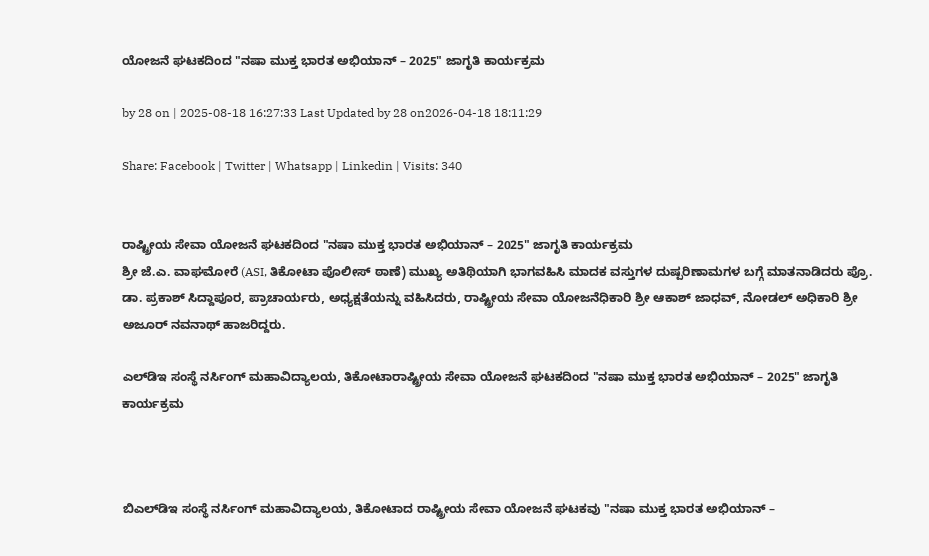ಯೋಜನೆ ಘಟಕದಿಂದ "ನಷಾ ಮುಕ್ತ ಭಾರತ ಅಭಿಯಾನ್ – 2025" ಜಾಗೃತಿ ಕಾರ್ಯಕ್ರಮ

by 28 on | 2025-08-18 16:27:33 Last Updated by 28 on2026-04-18 18:11:29

Share: Facebook | Twitter | Whatsapp | Linkedin | Visits: 340


ರಾಷ್ಟ್ರೀಯ ಸೇವಾ ಯೋಜನೆ ಘಟಕದಿಂದ "ನಷಾ ಮುಕ್ತ ಭಾರತ ಅಭಿಯಾನ್ – 2025" ಜಾಗೃತಿ ಕಾರ್ಯಕ್ರಮ
ಶ್ರೀ ಜೆ.ಎ. ವಾಘಮೋರೆ (ASI, ತಿಕೋಟಾ ಪೊಲೀಸ್ ಠಾಣೆ) ಮುಖ್ಯ ಅತಿಥಿಯಾಗಿ ಭಾಗವಹಿಸಿ ಮಾದಕ ವಸ್ತುಗಳ ದುಷ್ಪರಿಣಾಮಗಳ ಬಗ್ಗೆ ಮಾತನಾಡಿದರು ಪ್ರೊ. ಡಾ. ಪ್ರಕಾಶ್ ಸಿದ್ದಾಪೂರ, ಪ್ರಾಚಾರ್ಯರು, ಅಧ್ಯಕ್ಷತೆಯನ್ನು ವಹಿಸಿದರು, ರಾಷ್ಟ್ರೀಯ ಸೇವಾ ಯೋಜನೆಧಿಕಾರಿ ಶ್ರೀ ಆಕಾಶ್ ಜಾಧವ್, ನೋಡಲ್ ಅಧಿಕಾರಿ ಶ್ರೀ ಅಜೂರ್ ನವನಾಥ್ ಹಾಜರಿದ್ದರು.

ಎಲ್‌ಡಿಇ ಸಂಸ್ಥೆ ನರ್ಸಿಂಗ್ ಮಹಾವಿದ್ಯಾಲಯ, ತಿಕೋಟಾರಾಷ್ಟ್ರೀಯ ಸೇವಾ ಯೋಜನೆ ಘಟಕದಿಂದ "ನಷಾ ಮುಕ್ತ ಭಾರತ ಅಭಿಯಾನ್ – 2025" ಜಾಗೃತಿ ಕಾರ್ಯಕ್ರಮ



ಬಿಎಲ್‌ಡಿಇ ಸಂಸ್ಥೆ ನರ್ಸಿಂಗ್ ಮಹಾವಿದ್ಯಾಲಯ, ತಿಕೋಟಾದ ರಾಷ್ಟ್ರೀಯ ಸೇವಾ ಯೋಜನೆ ಘಟಕವು "ನಷಾ ಮುಕ್ತ ಭಾರತ ಅಭಿಯಾನ್ –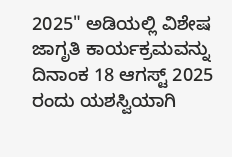2025" ಅಡಿಯಲ್ಲಿ ವಿಶೇಷ ಜಾಗೃತಿ ಕಾರ್ಯಕ್ರಮವನ್ನು ದಿನಾಂಕ 18 ಆಗಸ್ಟ್ 2025 ರಂದು ಯಶಸ್ವಿಯಾಗಿ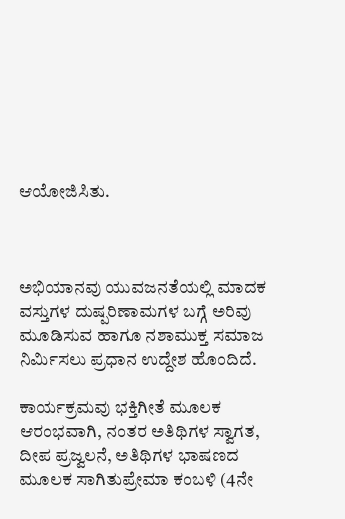ಆಯೋಜಿಸಿತು.



ಅಭಿಯಾನವು ಯುವಜನತೆಯಲ್ಲಿ ಮಾದಕ ವಸ್ತುಗಳ ದುಷ್ಪರಿಣಾಮಗಳ ಬಗ್ಗೆ ಅರಿವು ಮೂಡಿಸುವ ಹಾಗೂ ನಶಾಮುಕ್ತ ಸಮಾಜ ನಿರ್ಮಿಸಲು ಪ್ರಧಾನ ಉದ್ದೇಶ ಹೊಂದಿದೆ.

ಕಾರ್ಯಕ್ರಮವು ಭಕ್ತಿಗೀತೆ ಮೂಲಕ ಆರಂಭವಾಗಿ, ನಂತರ ಅತಿಥಿಗಳ ಸ್ವಾಗತ, ದೀಪ ಪ್ರಜ್ವಲನೆ, ಅತಿಥಿಗಳ ಭಾಷಣದ ಮೂಲಕ ಸಾಗಿತುಪ್ರೇಮಾ ಕಂಬಳಿ (4ನೇ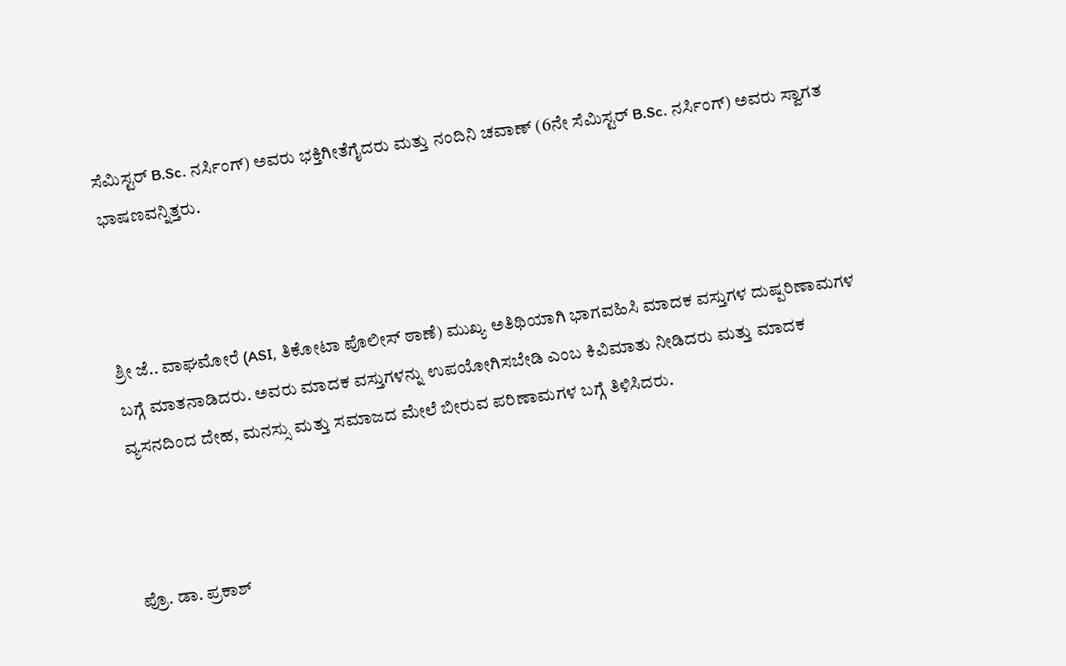ಸೆಮಿಸ್ಟರ್ B.Sc. ನರ್ಸಿಂಗ್) ಅವರು ಭಕ್ತಿಗೀತೆಗೈದರು ಮತ್ತು ನಂದಿನಿ ಚವಾಣ್ (6ನೇ ಸೆಮಿಸ್ಟರ್ B.Sc. ನರ್ಸಿಂಗ್) ಅವರು ಸ್ವಾಗತ ಭಾಷಣವನ್ನಿತ್ತರು.



ಶ್ರೀ ಜೆ.. ವಾಘಮೋರೆ (ASI, ತಿಕೋಟಾ ಪೊಲೀಸ್ ಠಾಣೆ) ಮುಖ್ಯ ಅತಿಥಿಯಾಗಿ ಭಾಗವಹಿಸಿ ಮಾದಕ ವಸ್ತುಗಳ ದುಷ್ಪರಿಣಾಮಗಳ ಬಗ್ಗೆ ಮಾತನಾಡಿದರು. ಅವರು ಮಾದಕ ವಸ್ತುಗಳನ್ನು ಉಪಯೋಗಿಸಬೇಡಿ ಎಂಬ ಕಿವಿಮಾತು ನೀಡಿದರು ಮತ್ತು ಮಾದಕ ವ್ಯಸನದಿಂದ ದೇಹ, ಮನಸ್ಸು ಮತ್ತು ಸಮಾಜದ ಮೇಲೆ ಬೀರುವ ಪರಿಣಾಮಗಳ ಬಗ್ಗೆ ತಿಳಿಸಿದರು.



ಪ್ರೊ. ಡಾ. ಪ್ರಕಾಶ್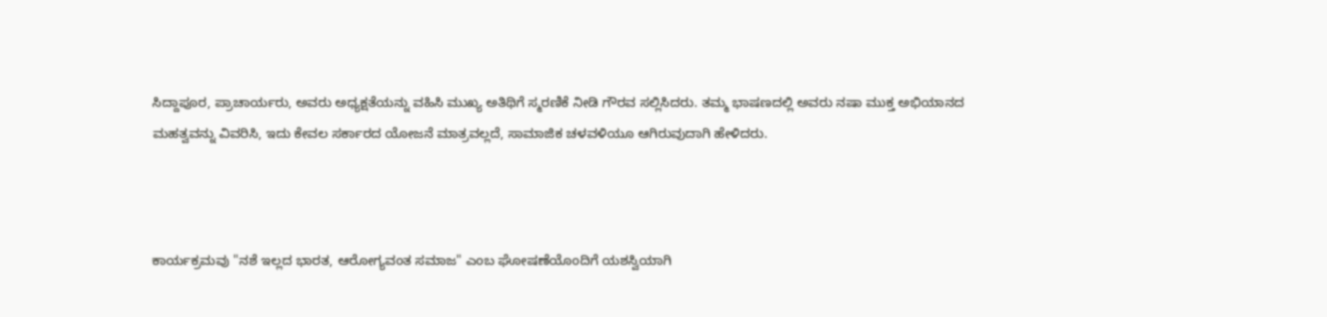ಸಿದ್ದಾಪೂರ, ಪ್ರಾಚಾರ್ಯರು, ಅವರು ಅಧ್ಯಕ್ಷತೆಯನ್ನು ವಹಿಸಿ ಮುಖ್ಯ ಅತಿಥಿಗೆ ಸ್ಮರಣಿಕೆ ನೀಡಿ ಗೌರವ ಸಲ್ಲಿಸಿದರು. ತಮ್ಮ ಭಾಷಣದಲ್ಲಿ ಅವರು ನಷಾ ಮುಕ್ತ ಅಭಿಯಾನದ ಮಹತ್ವವನ್ನು ವಿವರಿಸಿ, ಇದು ಕೇವಲ ಸರ್ಕಾರದ ಯೋಜನೆ ಮಾತ್ರವಲ್ಲದೆ, ಸಾಮಾಜಿಕ ಚಳವಳಿಯೂ ಆಗಿರುವುದಾಗಿ ಹೇಳಿದರು.



ಕಾರ್ಯಕ್ರಮವು "ನಶೆ ಇಲ್ಲದ ಭಾರತ, ಆರೋಗ್ಯವಂತ ಸಮಾಜ" ಎಂಬ ಘೋಷಣೆಯೊಂದಿಗೆ ಯಶಸ್ವಿಯಾಗಿ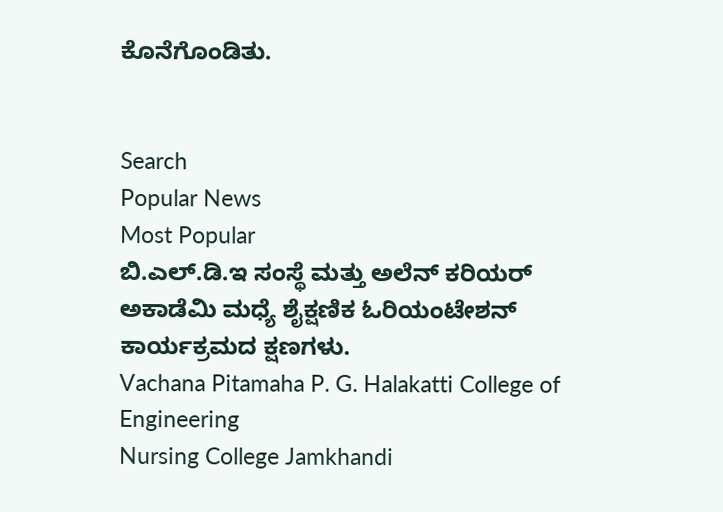ಕೊನೆಗೊಂಡಿತು.


Search
Popular News
Most Popular
ಬಿ.ಎಲ್.ಡಿ.ಇ ಸಂಸ್ಥೆ ಮತ್ತು ಅಲೆನ್ ಕರಿಯರ್ ಅಕಾಡೆಮಿ ಮಧ್ಯೆ ಶೈಕ್ಷಣಿಕ ಓರಿಯಂಟೇಶನ್ ಕಾರ್ಯಕ್ರಮದ ಕ್ಷಣಗಳು.
Vachana Pitamaha P. G. Halakatti College of Engineering
Nursing College Jamkhandi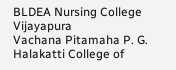BLDEA Nursing College Vijayapura
Vachana Pitamaha P. G. Halakatti College of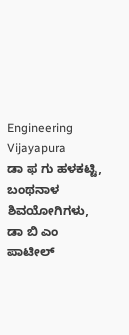Engineering Vijayapura
ಡಾ ಫ ಗು ಹಳಕಟ್ಟಿ, ಬಂಥನಾಳ ಶಿವಯೋಗಿಗಳು, ಡಾ ಬಿ ಎಂ ಪಾಟೀಲ್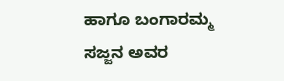ಹಾಗೂ ಬಂಗಾರಮ್ಮ ಸಜ್ಜನ ಅವರ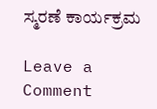ಸ್ಮರಣೆ ಕಾರ್ಯಕ್ರಮ

Leave a Comment